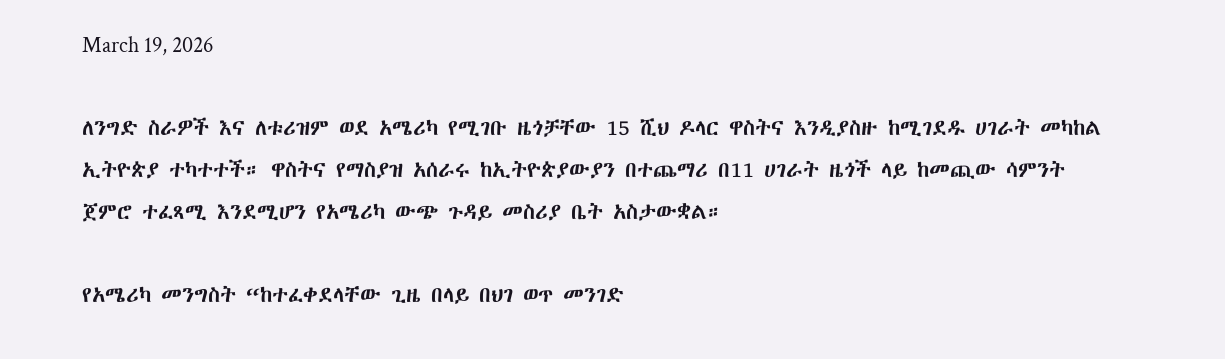March 19, 2026

ለንግድ ስራዎች እና ለቱሪዝም ወደ አሜሪካ የሚገቡ ዜጎቻቸው 15 ሺህ ዶላር ዋስትና እንዲያስዙ ከሚገደዱ ሀገራት መካከል ኢትዮጵያ ተካተተች። ዋስትና የማስያዝ አሰራሩ ከኢትዮጵያውያን በተጨማሪ በ11 ሀገራት ዜጎች ላይ ከመጪው ሳምንት ጀምሮ ተፈጻሚ እንደሚሆን የአሜሪካ ውጭ ጉዳይ መስሪያ ቤት አስታውቋል።

የአሜሪካ መንግስት “ከተፈቀደላቸው ጊዜ በላይ በህገ ወጥ መንገድ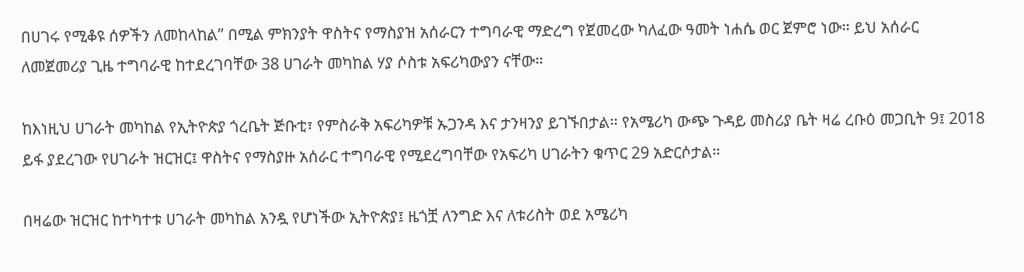በሀገሩ የሚቆዩ ሰዎችን ለመከላከል” በሚል ምክንያት ዋስትና የማስያዝ አሰራርን ተግባራዊ ማድረግ የጀመረው ካለፈው ዓመት ነሐሴ ወር ጀምሮ ነው። ይህ አሰራር ለመጀመሪያ ጊዜ ተግባራዊ ከተደረገባቸው 38 ሀገራት መካከል ሃያ ሶስቱ አፍሪካውያን ናቸው።

ከእነዚህ ሀገራት መካከል የኢትዮጵያ ጎረቤት ጅቡቲ፣ የምስራቅ አፍሪካዎቹ ኡጋንዳ እና ታንዛንያ ይገኙበታል። የአሜሪካ ውጭ ጉዳይ መስሪያ ቤት ዛሬ ረቡዕ መጋቢት 9፤ 2018 ይፋ ያደረገው የሀገራት ዝርዝር፤ ዋስትና የማስያዙ አሰራር ተግባራዊ የሚደረግባቸው የአፍሪካ ሀገራትን ቁጥር 29 አድርሶታል።

በዛሬው ዝርዝር ከተካተቱ ሀገራት መካከል አንዷ የሆነችው ኢትዮጵያ፤ ዜጎቿ ለንግድ እና ለቱሪስት ወደ አሜሪካ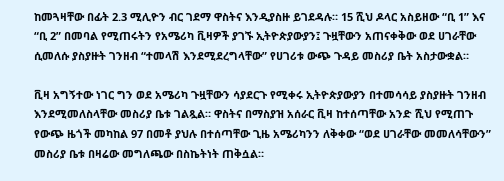ከመጓዛቸው በፊት 2.3 ሚሊዮን ብር ገደማ ዋስትና እንዲያስዙ ይገደዳሉ። 15 ሺህ ዶላር አስይዘው “ቢ 1” እና “ቢ 2” በመባል የሚጠሩትን የአሜሪካ ቪዛዎች ያገኙ ኢትዮጵያውያን፤ ጉዟቸውን አጠናቀቅው ወደ ሀገራቸው ሲመለሱ ያስያዙት ገንዘብ “ተመላሽ እንደሚደረግላቸው” የሀገሪቱ ውጭ ጉዳይ መስሪያ ቤት አስታውቋል።

ቪዛ አግኝተው ነገር ግን ወደ አሜሪካ ጉዟቸውን ሳያደርጉ የሚቀሩ ኢትዮጵያውያን በተመሳሳይ ያስያዙት ገንዘብ እንደሚመለስላቸው መስሪያ ቤቱ ገልጿል። ዋስትና በማስያዝ አሰራር ቪዛ ከተሰጣቸው አንድ ሺህ የሚጠጉ የውጭ ዜጎች መካከል 97 በመቶ ያህሉ በተሰጣቸው ጊዜ አሜሪካንን ለቅቀው “ወደ ሀገራቸው መመለሳቸውን” መስሪያ ቤቱ በዛሬው መግለጫው በስኬትነት ጠቅሷል።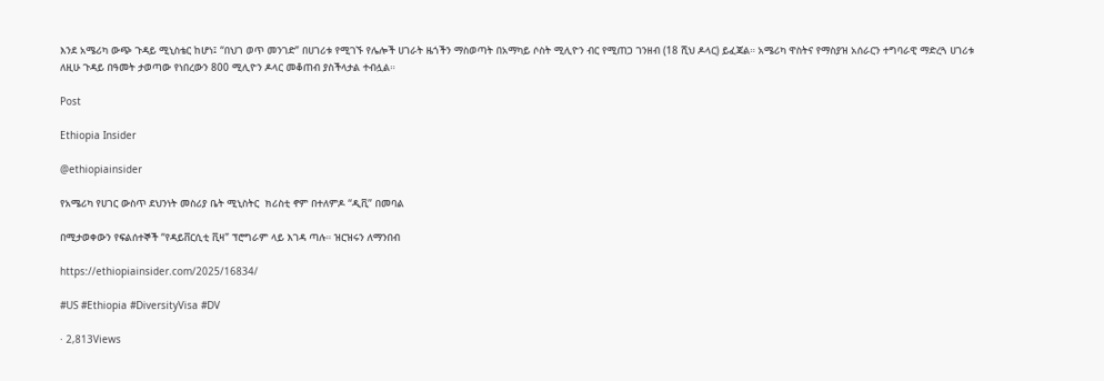እንደ አሜሪካ ውጭ ጉዳይ ሚኒስቴር ከሆነ፤ “በህገ ወጥ መንገድ” በሀገሪቱ የሚገኙ የሌሎች ሀገራት ዜጎችን ማስወጣት በአማካይ ሶስት ሚሊዮን ብር የሚጠጋ ገንዘብ (18 ሺህ ዶላር) ይፈጃል። አሜሪካ ዋስትና የማስያዝ አሰራርን ተግባራዊ ማድረጓ ሀገሪቱ ለዚሁ ጉዳይ በዓመት ታወጣው የነበረውን 800 ሚሊዮን ዶላር መቆጠብ ያስችላታል ተብሏል።

Post

Ethiopia Insider

@ethiopiainsider

የአሜሪካ የሀገር ውስጥ ደህንነት መስሪያ ቤት ሚኒስትር  ክሪስቲ ኖም በተለምዶ “ዲቪ” በመባል

በሚታወቀውን የፍልሰተኞች “የዳይቨርሲቲ ቪዛ” ፕሮግራም ላይ እገዳ ጣሉ። ዝርዝሩን ለማንበብ

https://ethiopiainsider.com/2025/16834/

#US #Ethiopia #DiversityVisa #DV

· 2,813Views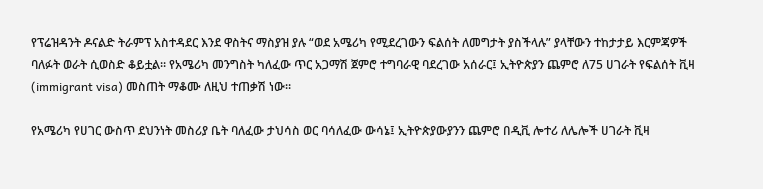የፕሬዝዳንት ዶናልድ ትራምፕ አስተዳደር እንደ ዋስትና ማስያዝ ያሉ “ወደ አሜሪካ የሚደረገውን ፍልሰት ለመግታት ያስችላሉ” ያላቸውን ተከታታይ እርምጃዎች ባለፉት ወራት ሲወስድ ቆይቷል። የአሜሪካ መንግስት ካለፈው ጥር አጋማሽ ጀምሮ ተግባራዊ ባደረገው አሰራር፤ ኢትዮጵያን ጨምሮ ለ75 ሀገራት የፍልሰት ቪዛ (immigrant visa) መስጠት ማቆሙ ለዚህ ተጠቃሽ ነው።

የአሜሪካ የሀገር ውስጥ ደህንነት መስሪያ ቤት ባለፈው ታህሳስ ወር ባሳለፈው ውሳኔ፤ ኢትዮጵያውያንን ጨምሮ በዲቪ ሎተሪ ለሌሎች ሀገራት ቪዛ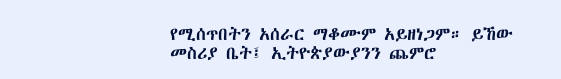የሚሰጥበትን አሰራር ማቆሙም አይዘነጋም። ይኸው መስሪያ ቤት፤ ኢትዮጵያውያንን ጨምሮ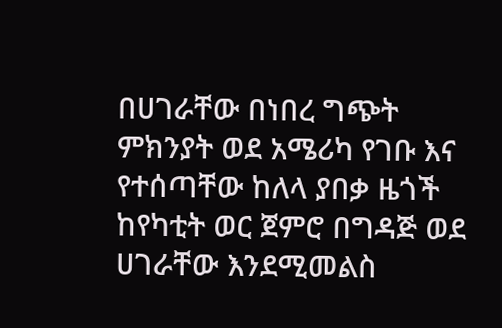በሀገራቸው በነበረ ግጭት ምክንያት ወደ አሜሪካ የገቡ እና የተሰጣቸው ከለላ ያበቃ ዜጎች ከየካቲት ወር ጀምሮ በግዳጅ ወደ ሀገራቸው እንደሚመልስ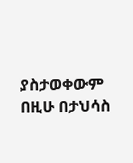ያስታወቀውም በዚሁ በታህሳስ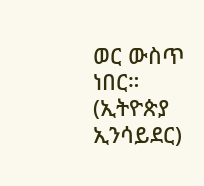ወር ውስጥ ነበር። (ኢትዮጵያ ኢንሳይደር)